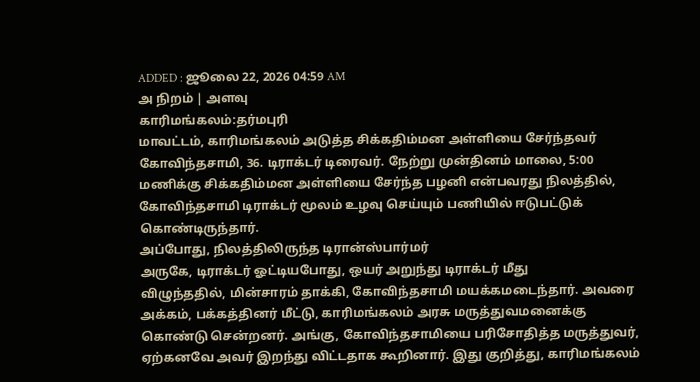ADDED : ஜூலை 22, 2026 04:59 AM
அ நிறம் | அளவு
காரிமங்கலம்:தர்மபுரி
மாவட்டம், காரிமங்கலம் அடுத்த சிக்கதிம்மன அள்ளியை சேர்ந்தவர்
கோவிந்தசாமி, 36. டிராக்டர் டிரைவர். நேற்று முன்தினம் மாலை, 5:00
மணிக்கு சிக்கதிம்மன அள்ளியை சேர்ந்த பழனி என்பவரது நிலத்தில்,
கோவிந்தசாமி டிராக்டர் மூலம் உழவு செய்யும் பணியில் ஈடுபட்டுக்
கொண்டிருந்தார்.
அப்போது, நிலத்திலிருந்த டிரான்ஸ்பார்மர்
அருகே, டிராக்டர் ஓட்டியபோது, ஒயர் அறுந்து டிராக்டர் மீது
விழுந்ததில், மின்சாரம் தாக்கி, கோவிந்தசாமி மயக்கமடைந்தார். அவரை
அக்கம், பக்கத்தினர் மீட்டு, காரிமங்கலம் அரசு மருத்துவமனைக்கு
கொண்டு சென்றனர். அங்கு, கோவிந்தசாமியை பரிசோதித்த மருத்துவர்,
ஏற்கனவே அவர் இறந்து விட்டதாக கூறினார். இது குறித்து, காரிமங்கலம்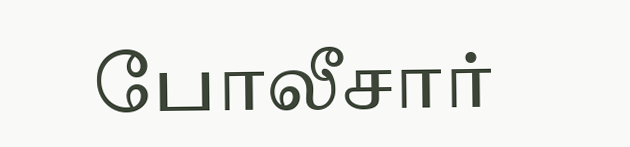போலீசார்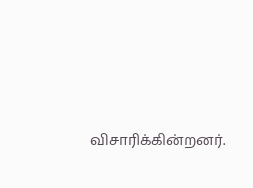விசாரிக்கின்றனர்.